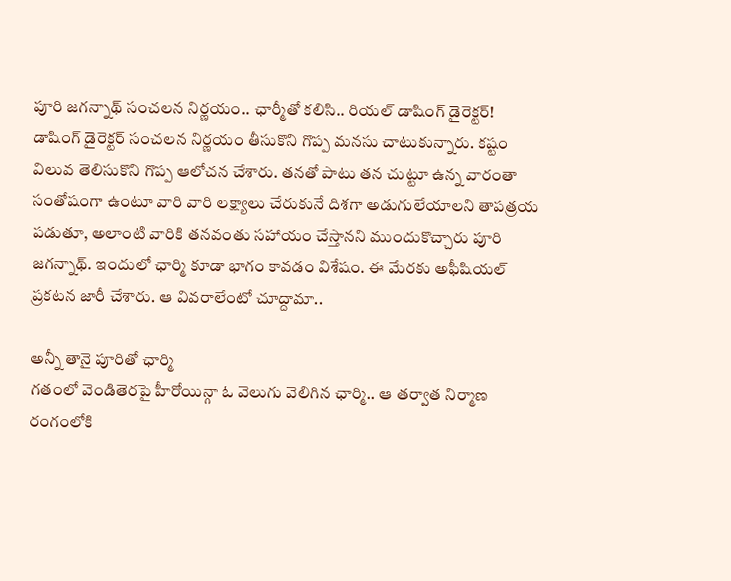పూరి జగన్నాథ్ సంచలన నిర్ణయం.. ఛార్మీతో కలిసి.. రియల్ డాషింగ్ డైరెక్టర్!
డాషింగ్ డైరెక్టర్ సంచలన నిర్ణయం తీసుకొని గొప్ప మనసు చాటుకున్నారు. కష్టం విలువ తెలిసుకొని గొప్ప ఆలోచన చేశారు. తనతో పాటు తన చుట్టూ ఉన్న వారంతా సంతోషంగా ఉంటూ వారి వారి లక్ష్యాలు చేరుకునే దిశగా అడుగులేయాలని తాపత్రయ పడుతూ, అలాంటి వారికి తనవంతు సహాయం చేస్తానని ముందుకొచ్చారు పూరి జగన్నాథ్. ఇందులో ఛార్మి కూడా భాగం కావడం విశేషం. ఈ మేరకు అఫీషియల్ ప్రకటన జారీ చేశారు. ఆ వివరాలేంటో చూద్దామా..

అన్నీ తానై పూరితో ఛార్మి
గతంలో వెండితెరపై హీరోయిన్గా ఓ వెలుగు వెలిగిన ఛార్మి.. ఆ తర్వాత నిర్మాణ రంగంలోకి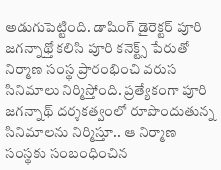అడుగుపెట్టింది. డాషింగ్ డైరెక్టర్ పూరి జగన్నాథ్తో కలిసి పూరి కనెక్ట్స్ పేరుతో నిర్మాణ సంస్థ ప్రారంభించి వరుస సినిమాలు నిర్మిస్తోంది. ప్రత్యేకంగా పూరి జగన్నాథ్ దర్శకత్వంలో రూపొందుతున్న సినిమాలను నిర్మిస్తూ.. ఆ నిర్మాణ సంస్థకు సంబంధించిన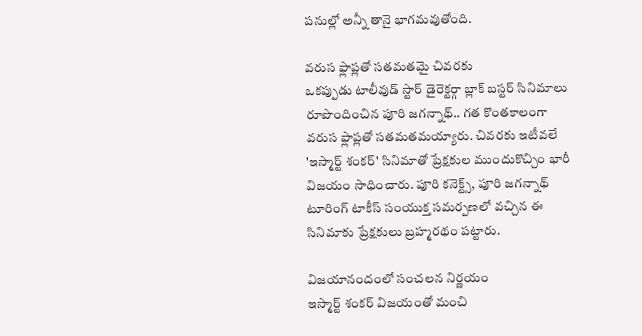పనుల్లో అన్నీ తానై భాగమవుతోంది.

వరుస ఫ్లాప్లతో సతమతమై చివరకు
ఒకప్పుడు టాలీవుడ్ స్టార్ డైరెక్టర్గా బ్లాక్ బస్టర్ సినిమాలు రూపొందించిన పూరి జగన్నాథ్.. గత కొంతకాలంగా వరుస ఫ్లాప్లతో సతమతమయ్యారు. చివరకు ఇటీవలే 'ఇస్మార్ట్ శంకర్' సినిమాతో ప్రేక్షకుల ముందుకొచ్చిం భారీ విజయం సాధించారు. పూరి కనెక్ట్స్, పూరి జగన్నాథ్ టూరింగ్ టాకీస్ సంయుక్త సమర్పణలో వచ్చిన ఈ సినిమాకు ప్రేక్షకులు బ్రహ్మరథం పట్టారు.

విజయానందంలో సంచలన నిర్ణయం
ఇస్మార్ట్ శంకర్ విజయంతో మంచి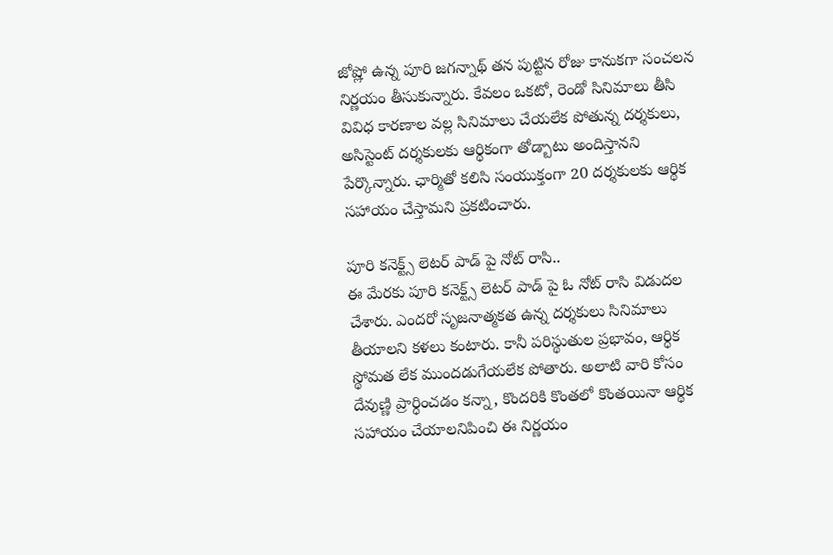జోష్లో ఉన్న పూరి జగన్నాథ్ తన పుట్టిన రోజు కానుకగా సంచలన నిర్ణయం తీసుకున్నారు. కేవలం ఒకటో, రెండో సినిమాలు తీసి వివిధ కారణాల వల్ల సినిమాలు చేయలేక పోతున్న దర్శకులు, అసిస్టెంట్ దర్శకులకు ఆర్థికంగా తోడ్బాటు అందిస్తానని పేర్కొన్నారు. ఛార్మితో కలిసి సంయుక్తంగా 20 దర్శకులకు ఆర్థిక సహాయం చేస్తామని ప్రకటించారు.

పూరి కనెక్ట్స్ లెటర్ పాడ్ పై నోట్ రాసి..
ఈ మేరకు పూరి కనెక్ట్స్ లెటర్ పాడ్ పై ఓ నోట్ రాసి విడుదల చేశారు. ఎందరో సృజనాత్మకత ఉన్న దర్శకులు సినిమాలు తీయాలని కళలు కంటారు. కానీ పరిస్థుతుల ప్రభావం, ఆర్ధిక స్థోమత లేక ముందడుగేయలేక పోతారు. అలాటి వారి కోసం దేవుణ్ణి ప్రార్ధించడం కన్నా, కొందరికి కొంతలో కొంతయినా ఆర్థిక సహాయం చేయాలనిపించి ఈ నిర్ణయం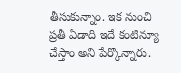తీసుకున్నాం. ఇక నుంచి ప్రతీ ఏడాది ఇదే కంటిన్యూ చేస్తాం అని పేర్కొన్నారు.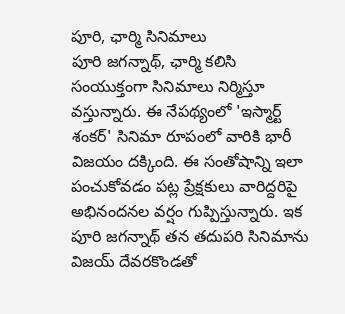పూరి, ఛార్మి సినిమాలు
పూరి జగన్నాథ్, ఛార్మి కలిసి సంయుక్తంగా సినిమాలు నిర్మిస్తూ వస్తున్నారు. ఈ నేపథ్యంలో 'ఇస్మార్ట్ శంకర్' సినిమా రూపంలో వారికి భారీ విజయం దక్కింది. ఈ సంతోషాన్ని ఇలా పంచుకోవడం పట్ల ప్రేక్షకులు వారిద్దరిపై అభినందనల వర్షం గుప్పిస్తున్నారు. ఇక పూరి జగన్నాథ్ తన తదుపరి సినిమాను విజయ్ దేవరకొండతో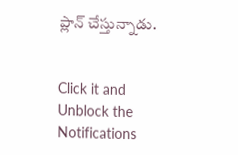ప్లాన్ చేస్తున్నాడు.


Click it and Unblock the Notifications